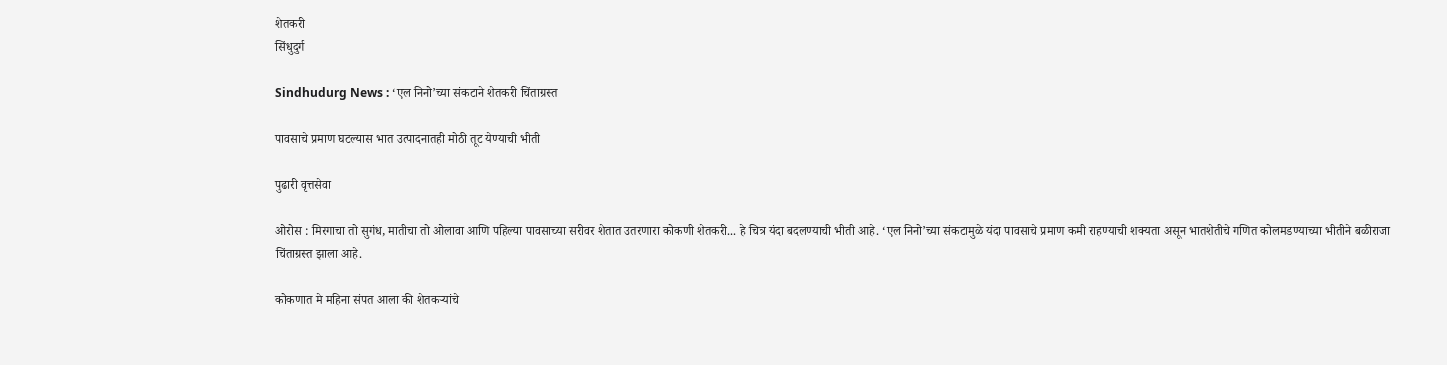शेतकरी
सिंधुदुर्ग

Sindhudurg News : ‘एल निनो’च्या संकटाने शेतकरी चिंताग्रस्त

पावसाचे प्रमाण घटल्यास भात उत्पादनातही मोठी तूट येण्याची भीती

पुढारी वृत्तसेवा

ओरोस : मिरगाचा तो सुगंध, मातीचा तो ओलावा आणि पहिल्या पावसाच्या सरीवर शेतात उतरणारा कोकणी शेतकरी... हे चित्र यंदा बदलण्याची भीती आहे. ‘एल निनो’च्या संकटामुळे यंदा पावसाचे प्रमाण कमी राहण्याची शक्यता असून भातशेतीचे गणित कोलमडण्याच्या भीतीने बळीराजा चिंताग्रस्त झाला आहे.

कोकणात मे महिना संपत आला की शेतकऱ्यांचे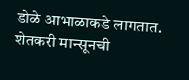डोळे आभाळाकडे लागतात. शेतकरी मान्सूनची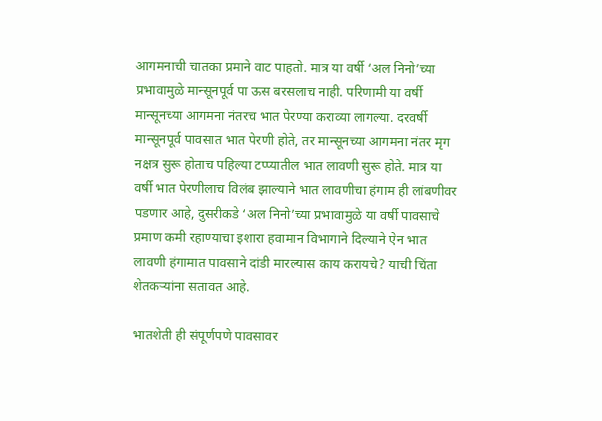आगमनाची चातका प्रमाने वाट पाहतो. मात्र या वर्षी ‘अल निनो’च्या प्रभावामुळे मान्सूनपूर्व पा ऊस बरसलाच नाही. परिणामी या वर्षी मान्सूनच्या आगमना नंतरच भात पेरण्या कराव्या लागल्या. दरवर्षी मान्सूनपूर्व पावसात भात पेरणी होते, तर मान्सूनच्या आगमना नंतर मृग नक्षत्र सुरू होताच पहिल्या टप्प्यातील भात लावणी सुरू होते. मात्र या वर्षी भात पेरणीलाच विलंब झाल्याने भात लावणीचा हंगाम ही लांबणीवर पडणार आहे, दुसरीकडे ‘अल निनो’च्या प्रभावामुळे या वर्षी पावसाचे प्रमाण कमी रहाण्याचा इशारा हवामान विभागाने दिल्याने ऐन भात लावणी हंगामात पावसाने दांडी मारल्यास काय करायचे? याची चिंता शेतकऱ्यांना सतावत आहे.

भातशेती ही संपूर्णपणे पावसावर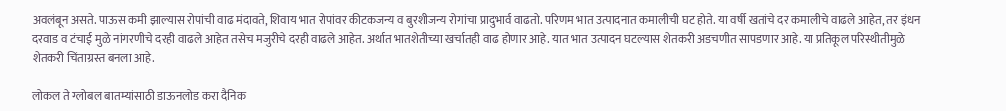अवलंबून असते. पाऊस कमी झाल्यास रोपांची वाढ मंदावते, शिवाय भात रोपांवर कीटकजन्य व बुरशीजन्य रोगांचा प्रादुभार्व वाढतो. परिणम भात उत्पादनात कमालीची घट होते. या वर्षी खतांचे दर कमालीचे वाढले आहेत, तर इंधन दरवाड व टंचाई मुळे नांगरणीचे दरही वाढले आहेत तसेच मजुरीचे दरही वाढले आहेत. अर्थात भातशेतीच्या खर्चातही वाढ होणार आहे. यात भात उत्पादन घटल्यास शेतकरी अडचणीत सापडणार आहे. या प्रतिकूल परिस्थीतीमुळे शेतकरी चिंताग्रस्त बनला आहे.

लोकल ते ग्लोबल बातम्यांसाठी डाऊनलोड करा दैनिक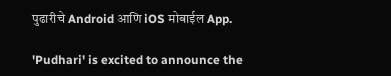पुढारीचे Android आणि iOS मोबाईल App.

'Pudhari' is excited to announce the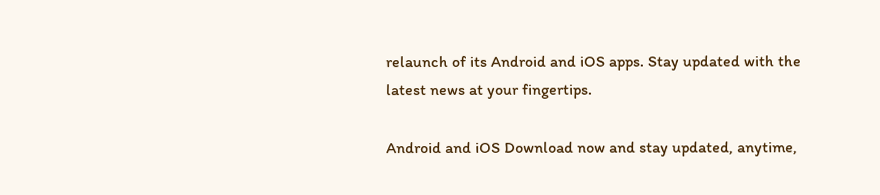relaunch of its Android and iOS apps. Stay updated with the latest news at your fingertips.

Android and iOS Download now and stay updated, anytime,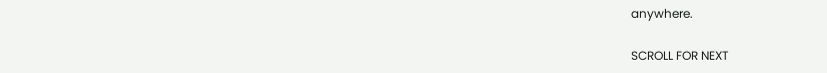anywhere.

SCROLL FOR NEXT